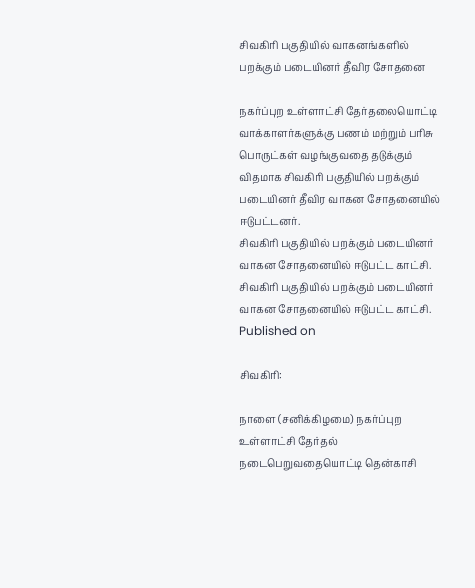சிவகிரி பகுதியில் வாகனங்களில் பறக்கும் படையினர் தீவிர சோதனை

நகர்ப்புற உள்ளாட்சி தேர்தலையொட்டி வாக்காளர்களுக்கு பணம் மற்றும் பரிசு பொருட்கள் வழங்குவதை தடுக்கும் விதமாக சிவகிரி பகுதியில் பறக்கும் படையினர் தீவிர வாகன சோதனையில் ஈடுபட்டனர்.
சிவகிரி பகுதியில் பறக்கும் படையினர் வாகன சோதனையில் ஈடுபட்ட காட்சி.
சிவகிரி பகுதியில் பறக்கும் படையினர் வாகன சோதனையில் ஈடுபட்ட காட்சி.
Published on

சிவகிரி:

நாளை (சனிக்கிழமை) நகர்ப்புற உள்ளாட்சி தேர்தல் நடைபெறுவதையொட்டி தென்காசி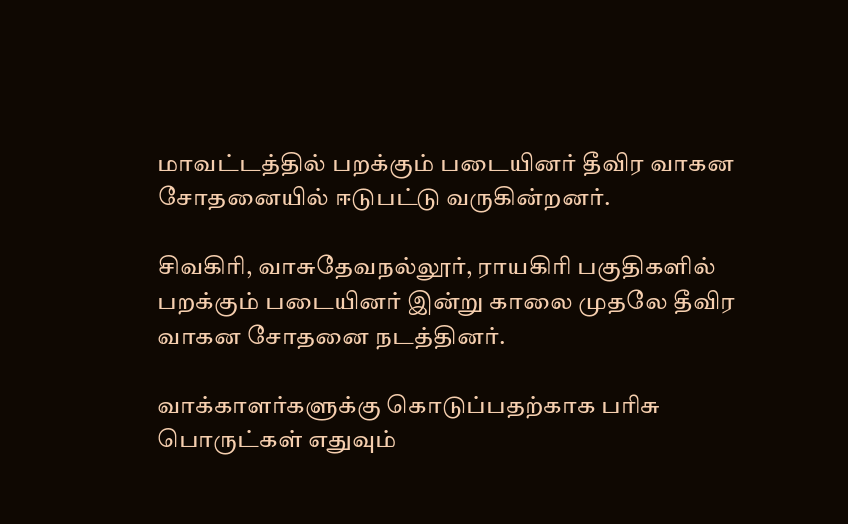மாவட்டத்தில் பறக்கும் படையினர் தீவிர வாகன சோதனையில் ஈடுபட்டு வருகின்றனர்.

சிவகிரி, வாசுதேவநல்லூர், ராயகிரி பகுதிகளில் பறக்கும் படையினர் இன்று காலை முதலே தீவிர வாகன சோதனை நடத்தினர்.

வாக்காளர்களுக்கு கொடுப்பதற்காக பரிசு பொருட்கள் எதுவும்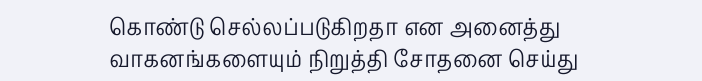கொண்டு செல்லப்படுகிறதா என அனைத்து வாகனங்களையும் நிறுத்தி சோதனை செய்து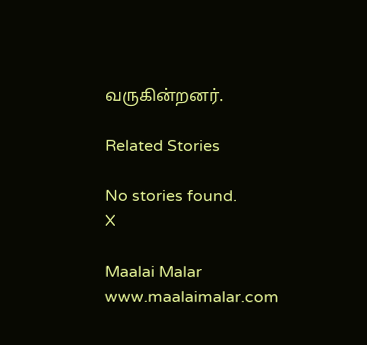வருகின்றனர்.

Related Stories

No stories found.
X

Maalai Malar
www.maalaimalar.com